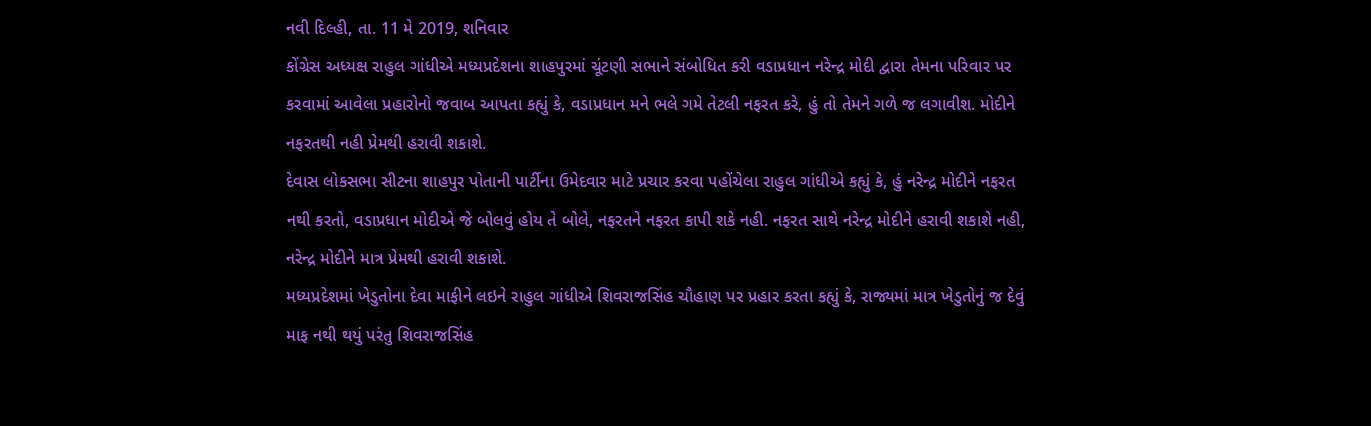નવી દિલ્હી, તા. 11 મે 2019, શનિવાર
કોંગ્રેસ અધ્યક્ષ રાહુલ ગાંધીએ મધ્યપ્રદેશના શાહપુરમાં ચૂંટણી સભાને સંબોધિત કરી વડાપ્રધાન નરેન્દ્ર મોદી દ્વારા તેમના પરિવાર પર કરવામાં આવેલા પ્રહારોનો જવાબ આપતા કહ્યું કે, વડાપ્રધાન મને ભલે ગમે તેટલી નફરત કરે, હું તો તેમને ગળે જ લગાવીશ. મોદીને નફરતથી નહી પ્રેમથી હરાવી શકાશે.
દેવાસ લોકસભા સીટના શાહપુર પોતાની પાર્ટીના ઉમેદવાર માટે પ્રચાર કરવા પહોંચેલા રાહુલ ગાંધીએ કહ્યું કે, હું નરેન્દ્ર મોદીને નફરત નથી કરતો, વડાપ્રધાન મોદીએ જે બોલવું હોય તે બોલે, નફરતને નફરત કાપી શકે નહી. નફરત સાથે નરેન્દ્ર મોદીને હરાવી શકાશે નહી, નરેન્દ્ર મોદીને માત્ર પ્રેમથી હરાવી શકાશે.
મધ્યપ્રદેશમાં ખેડુતોના દેવા માફીને લઇને રાહુલ ગાંધીએ શિવરાજસિંહ ચૌહાણ પર પ્રહાર કરતા કહ્યું કે, રાજ્યમાં માત્ર ખેડુતોનું જ દેવું માફ નથી થયું પરંતુ શિવરાજસિંહ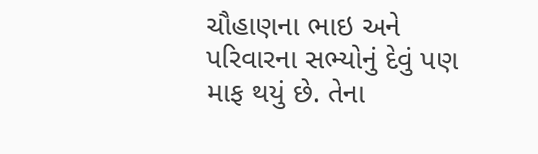ચૌહાણના ભાઇ અને પરિવારના સભ્યોનું દેવું પણ માફ થયું છે. તેના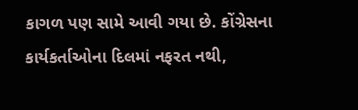કાગળ પણ સામે આવી ગયા છે. કોંગ્રેસના કાર્યકર્તાઓના દિલમાં નફરત નથી,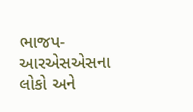ભાજપ-આરએસએસના લોકો અને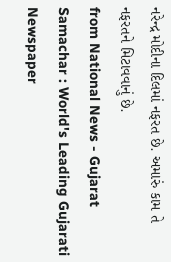નરેન્દ્ર મોદીના દિલમાં નફરત છે. અમારું કામ તે નફરતને મિટાવવાનું છે.
from National News - Gujarat Samachar : World's Leading Gujarati Newspaper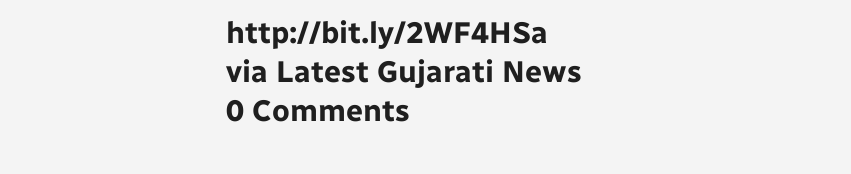http://bit.ly/2WF4HSa
via Latest Gujarati News
0 Comments